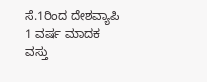ಸೆ.1ರಿಂದ ದೇಶವ್ಯಾಪಿ 1 ವರ್ಷ ಮಾದಕ ವಸ್ತು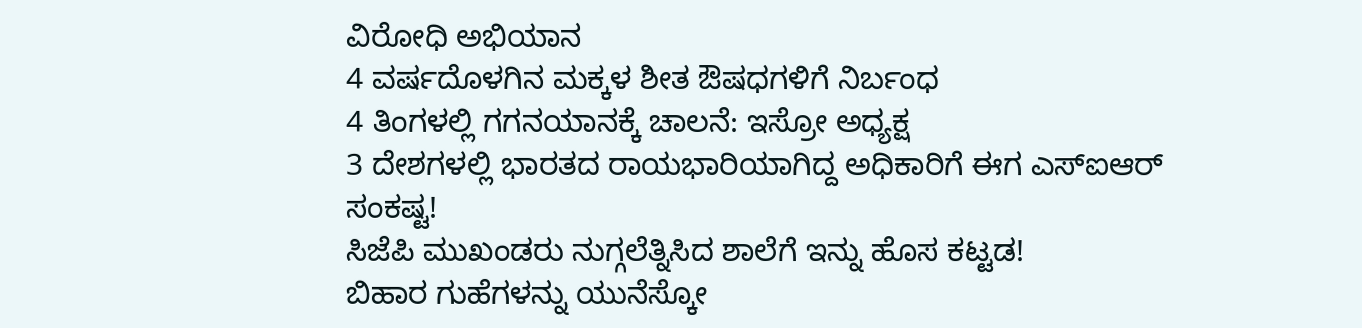ವಿರೋಧಿ ಅಭಿಯಾನ
4 ವರ್ಷದೊಳಗಿನ ಮಕ್ಕಳ ಶೀತ ಔಷಧಗಳಿಗೆ ನಿರ್ಬಂಧ
4 ತಿಂಗಳಲ್ಲಿ ಗಗನಯಾನಕ್ಕೆ ಚಾಲನೆ: ಇಸ್ರೋ ಅಧ್ಯಕ್ಷ
3 ದೇಶಗಳಲ್ಲಿ ಭಾರತದ ರಾಯಭಾರಿಯಾಗಿದ್ದ ಅಧಿಕಾರಿಗೆ ಈಗ ಎಸ್ಐಆರ್ ಸಂಕಷ್ಟ!
ಸಿಜೆಪಿ ಮುಖಂಡರು ನುಗ್ಗಲೆತ್ನಿಸಿದ ಶಾಲೆಗೆ ಇನ್ನು ಹೊಸ ಕಟ್ಟಡ!
ಬಿಹಾರ ಗುಹೆಗಳನ್ನು ಯುನೆಸ್ಕೋ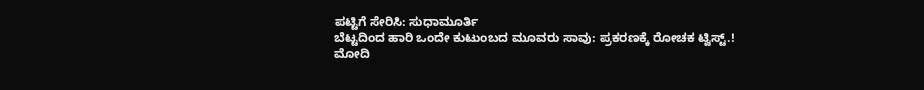ಪಟ್ಟಿಗೆ ಸೇರಿಸಿ: ಸುಧಾಮೂರ್ತಿ
ಬೆಟ್ಟದಿಂದ ಹಾರಿ ಒಂದೇ ಕುಟುಂಬದ ಮೂವರು ಸಾವು: ಪ್ರಕರಣಕ್ಕೆ ರೋಚಕ ಟ್ವಿಸ್ಟ್.!
ಮೋದಿ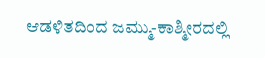ಆಡಳಿತದಿಂದ ಜಮ್ಮು-ಕಾಶ್ಮೀರದಲ್ಲಿ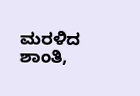ಮರಳಿದ ಶಾಂತಿ,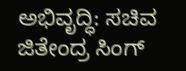ಅಭಿವೃದ್ಧಿ: ಸಚಿವ ಜಿತೇಂದ್ರ ಸಿಂಗ್